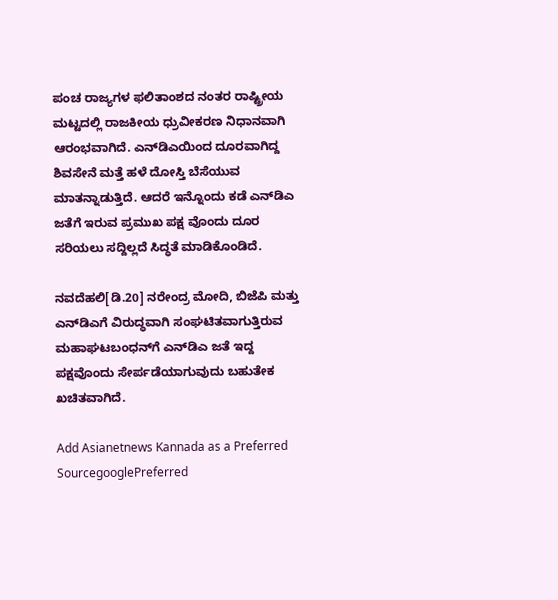ಪಂಚ ರಾಜ್ಯಗಳ ಫಲಿತಾಂಶದ ನಂತರ ರಾಷ್ಟ್ರೀಯ ಮಟ್ಟದಲ್ಲಿ ರಾಜಕೀಯ ಧ್ರುವೀಕರಣ ನಿಧಾನವಾಗಿ ಆರಂಭವಾಗಿದೆ. ಎನ್‌ಡಿಎಯಿಂದ ದೂರವಾಗಿದ್ದ ಶಿವಸೇನೆ ಮತ್ತೆ ಹಳೆ ದೋಸ್ತಿ ಬೆಸೆಯುವ ಮಾತನ್ನಾಡುತ್ತಿದೆ. ಆದರೆ ಇನ್ನೊಂದು ಕಡೆ ಎನ್‌ಡಿಎ ಜತೆಗೆ ಇರುವ ಪ್ರಮುಖ ಪಕ್ಷ ವೊಂದು ದೂರ ಸರಿಯಲು ಸದ್ದಿಲ್ಲದೆ ಸಿದ್ಧತೆ ಮಾಡಿಕೊಂಡಿದೆ.

ನವದೆಹಲಿ[ಡಿ.20] ನರೇಂದ್ರ ಮೋದಿ, ಬಿಜೆಪಿ ಮತ್ತು ಎನ್‌ಡಿಎಗೆ ವಿರುದ್ಧವಾಗಿ ಸಂಘಟಿತವಾಗುತ್ತಿರುವ ಮಹಾಘಟಬಂಧನ್‌ಗೆ ಎನ್‌ಡಿಎ ಜತೆ ಇದ್ದ ಪಕ್ಷವೊಂದು ಸೇರ್ಪಡೆಯಾಗುವುದು ಬಹುತೇಕ ಖಚಿತವಾಗಿದೆ.

Add Asianetnews Kannada as a Preferred SourcegooglePreferred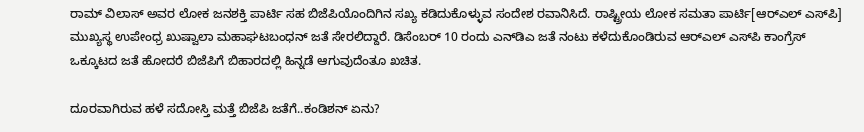ರಾಮ್ ವಿಲಾಸ್ ಅವರ ಲೋಕ ಜನಶಕ್ತಿ ಪಾರ್ಟಿ ಸಹ ಬಿಜೆಪಿಯೊಂದಿಗಿನ ಸಖ್ಯ ಕಡಿದುಕೊಳ್ಳುವ ಸಂದೇಶ ರವಾನಿಸಿದೆ. ರಾಷ್ಟ್ರೀಯ ಲೋಕ ಸಮತಾ ಪಾರ್ಟಿ[ಆರ್‌ಎಲ್ ಎಸ್‌ಪಿ] ಮುಖ್ಯಸ್ಥ ಉಪೇಂಧ್ರ ಖುಷ್ವಾಲಾ ಮಹಾಘಟಬಂಧನ್‌ ಜತೆ ಸೇರಲಿದ್ದಾರೆ. ಡಿಸೆಂಬರ್ 10 ರಂದು ಎನ್‌ಡಿಎ ಜತೆ ನಂಟು ಕಳೆದುಕೊಂಡಿರುವ ಆರ್‌ಎಲ್ ಎಸ್‌ಪಿ ಕಾಂಗ್ರೆಸ್ ಒಕ್ಕೂಟದ ಜತೆ ಹೋದರೆ ಬಿಜೆಪಿಗೆ ಬಿಹಾರದಲ್ಲಿ ಹಿನ್ನಡೆ ಆಗುವುದೆಂತೂ ಖಚಿತ.

ದೂರವಾಗಿರುವ ಹಳೆ ಸದೋಸ್ತಿ ಮತ್ತೆ ಬಿಜೆಪಿ ಜತೆಗೆ..ಕಂಡಿಶನ್ ಏನು?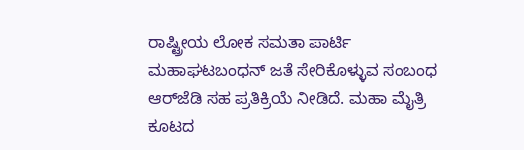ರಾಷ್ಟ್ರೀಯ ಲೋಕ ಸಮತಾ ಪಾರ್ಟಿ ಮಹಾಘಟಬಂಧನ್ ಜತೆ ಸೇರಿಕೊಳ್ಳುವ ಸಂಬಂಧ ಆರ್‌ಜೆಡಿ ಸಹ ಪ್ರತಿಕ್ರಿಯೆ ನೀಡಿದೆ. ಮಹಾ ಮೈತ್ರಿ ಕೂಟದ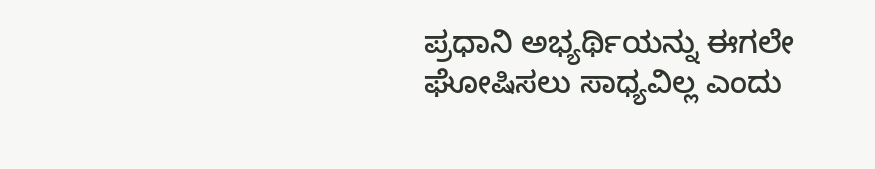ಪ್ರಧಾನಿ ಅಭ್ಯರ್ಥಿಯನ್ನು ಈಗಲೇ ಘೋಷಿಸಲು ಸಾಧ್ಯವಿಲ್ಲ ಎಂದು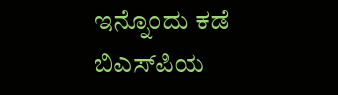ಇನ್ನೊಂದು ಕಡೆ ಬಿಎಸ್‌ಪಿಯ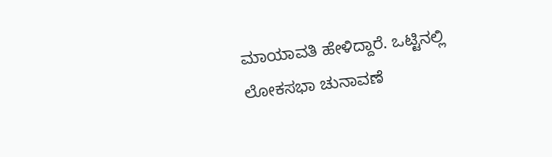ಮಾಯಾವತಿ ಹೇಳಿದ್ದಾರೆ. ಒಟ್ಟಿನಲ್ಲಿ ಲೋಕಸಭಾ ಚುನಾವಣೆ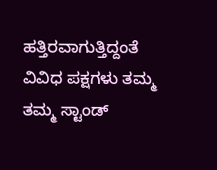ಹತ್ತಿರವಾಗುತ್ತಿದ್ದಂತೆ ವಿವಿಧ ಪಕ್ಷಗಳು ತಮ್ಮ ತಮ್ಮ ಸ್ಟಾಂಡ್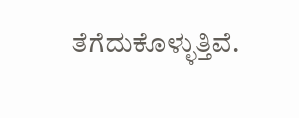ತೆಗೆದುಕೊಳ್ಳುತ್ತಿವೆ.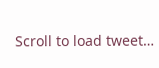Scroll to load tweet…